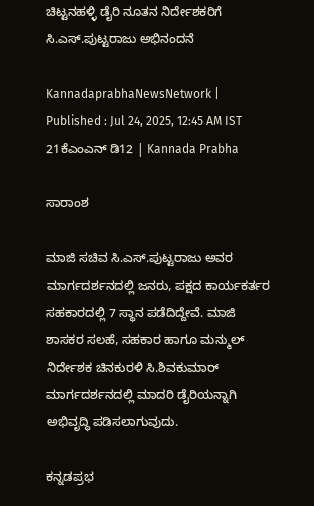ಚಿಟ್ಟನಹಳ್ಳಿ ಡೈರಿ ನೂತನ ನಿರ್ದೇಶಕರಿಗೆ ಸಿ.ಎಸ್.ಪುಟ್ಟರಾಜು ಅಭಿನಂದನೆ

KannadaprabhaNewsNetwork |
Published : Jul 24, 2025, 12:45 AM IST
21ಕೆಎಂಎನ್ ಡಿ12 | Kannada Prabha

ಸಾರಾಂಶ

ಮಾಜಿ ಸಚಿವ ಸಿ.ಎಸ್.ಪುಟ್ಟರಾಜು ಅವರ ಮಾರ್ಗದರ್ಶನದಲ್ಲಿ ಜನರು, ಪಕ್ಷದ ಕಾರ್ಯಕರ್ತರ ಸಹಕಾರದಲ್ಲಿ 7 ಸ್ಥಾನ ಪಡೆದಿದ್ದೇವೆ. ಮಾಜಿ ಶಾಸಕರ ಸಲಹೆ, ಸಹಕಾರ ಹಾಗೂ ಮನ್ಮುಲ್ ನಿರ್ದೇಶಕ ಚಿನಕುರಳಿ ಸಿ.ಶಿವಕುಮಾರ್ ಮಾರ್ಗದರ್ಶನದಲ್ಲಿ ಮಾದರಿ ಡೈರಿಯನ್ನಾಗಿ ಅಭಿವೃದ್ಧಿ ಪಡಿಸಲಾಗುವುದು.

ಕನ್ನಡಪ್ರಭ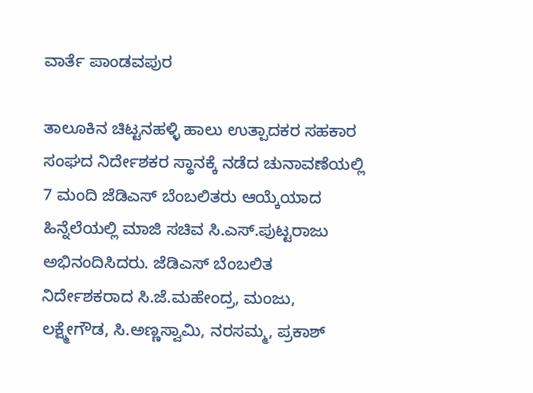ವಾರ್ತೆ ಪಾಂಡವಪುರ

ತಾಲೂಕಿನ ಚಿಟ್ಟನಹಳ್ಳಿ ಹಾಲು ಉತ್ಪಾದಕರ ಸಹಕಾರ ಸಂಘದ ನಿರ್ದೇಶಕರ ಸ್ಥಾನಕ್ಕೆ ನಡೆದ ಚುನಾವಣೆಯಲ್ಲಿ 7 ಮಂದಿ ಜೆಡಿಎಸ್ ಬೆಂಬಲಿತರು ಆಯ್ಕೆಯಾದ ಹಿನ್ನೆಲೆಯಲ್ಲಿ ಮಾಜಿ ಸಚಿವ ಸಿ.ಎಸ್.ಪುಟ್ಟರಾಜು ಅಭಿನಂದಿಸಿದರು. ಜೆಡಿಎಸ್ ಬೆಂಬಲಿತ ನಿರ್ದೇಶಕರಾದ ಸಿ.ಜೆ.ಮಹೇಂದ್ರ, ಮಂಜು, ಲಕ್ಷ್ಮೇಗೌಡ, ಸಿ.ಅಣ್ಣಸ್ವಾಮಿ, ನರಸಮ್ಮ, ಪ್ರಕಾಶ್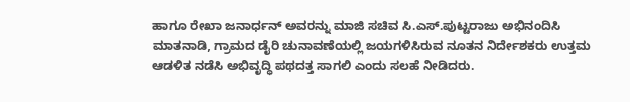ಹಾಗೂ ರೇಖಾ ಜನಾರ್ಧನ್ ಅವರನ್ನು ಮಾಜಿ ಸಚಿವ ಸಿ.ಎಸ್.ಪುಟ್ಟರಾಜು ಅಭಿನಂದಿಸಿ ಮಾತನಾಡಿ, ಗ್ರಾಮದ ಡೈರಿ ಚುನಾವಣೆಯಲ್ಲಿ ಜಯಗಳಿಸಿರುವ ನೂತನ ನಿರ್ದೇಶಕರು ಉತ್ತಮ ಆಡಳಿತ ನಡೆಸಿ ಅಭಿವೃದ್ಧಿ ಪಥದತ್ತ ಸಾಗಲಿ ಎಂದು ಸಲಹೆ ನೀಡಿದರು.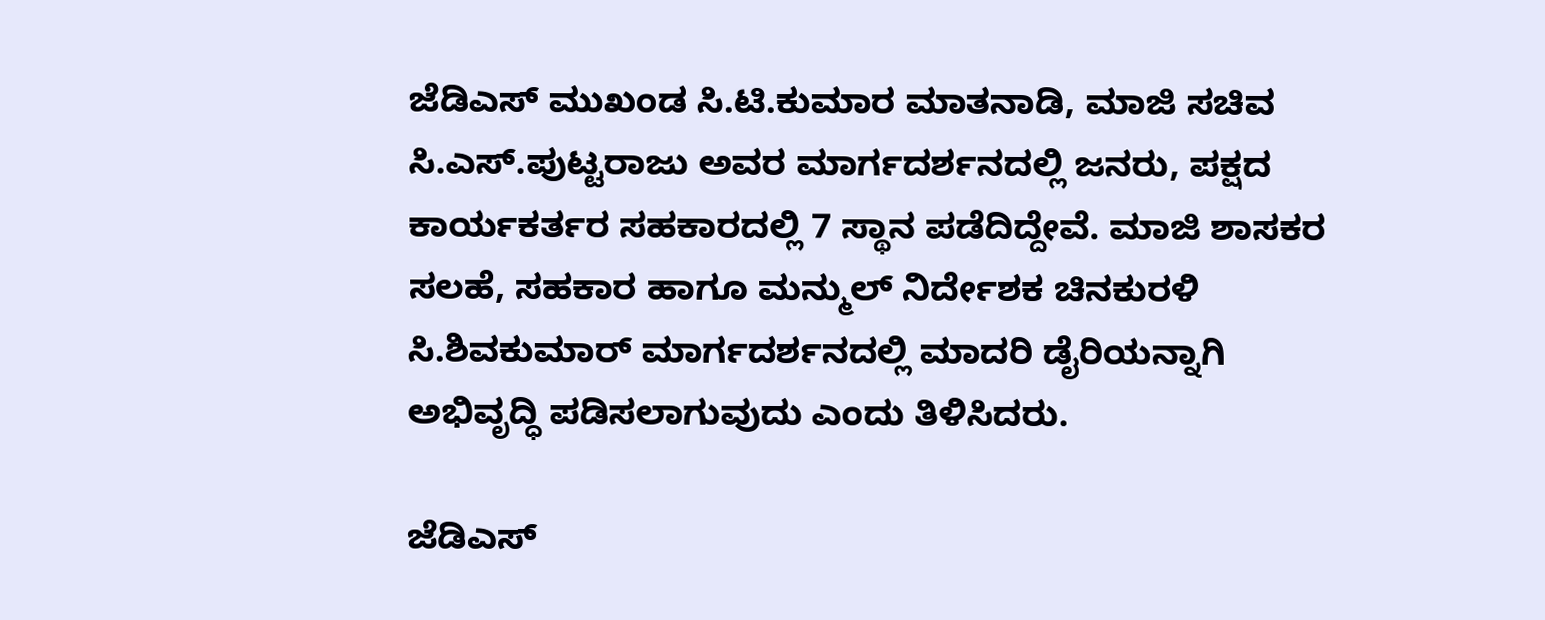ಜೆಡಿಎಸ್ ಮುಖಂಡ ಸಿ.ಟಿ.ಕುಮಾರ ಮಾತನಾಡಿ, ಮಾಜಿ ಸಚಿವ ಸಿ.ಎಸ್.ಪುಟ್ಟರಾಜು ಅವರ ಮಾರ್ಗದರ್ಶನದಲ್ಲಿ ಜನರು, ಪಕ್ಷದ ಕಾರ್ಯಕರ್ತರ ಸಹಕಾರದಲ್ಲಿ 7 ಸ್ಥಾನ ಪಡೆದಿದ್ದೇವೆ. ಮಾಜಿ ಶಾಸಕರ ಸಲಹೆ, ಸಹಕಾರ ಹಾಗೂ ಮನ್ಮುಲ್ ನಿರ್ದೇಶಕ ಚಿನಕುರಳಿ ಸಿ.ಶಿವಕುಮಾರ್ ಮಾರ್ಗದರ್ಶನದಲ್ಲಿ ಮಾದರಿ ಡೈರಿಯನ್ನಾಗಿ ಅಭಿವೃದ್ಧಿ ಪಡಿಸಲಾಗುವುದು ಎಂದು ತಿಳಿಸಿದರು.

ಜೆಡಿಎಸ್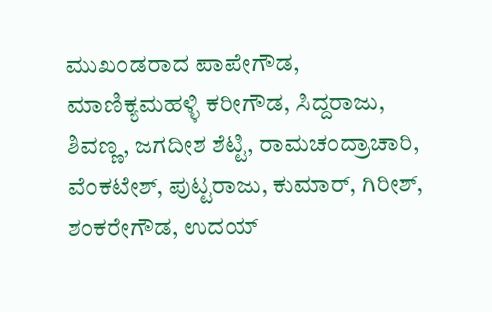ಮುಖಂಡರಾದ ಪಾಪೇಗೌಡ, ಮಾಣಿಕ್ಯಮಹಳ್ಳಿ ಕರೀಗೌಡ, ಸಿದ್ದರಾಜು, ಶಿವಣ್ಣ, ಜಗದೀಶ ಶೆಟ್ಟಿ, ರಾಮಚಂದ್ರಾಚಾರಿ, ವೆಂಕಟೇಶ್, ಪುಟ್ಟರಾಜು, ಕುಮಾರ್, ಗಿರೀಶ್, ಶಂಕರೇಗೌಡ, ಉದಯ್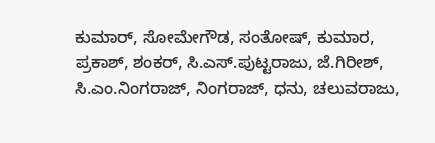ಕುಮಾರ್, ಸೋಮೇಗೌಡ, ಸಂತೋಷ್, ಕುಮಾರ, ಪ್ರಕಾಶ್, ಶಂಕರ್, ಸಿ.ಎಸ್.ಪುಟ್ಟರಾಜು, ಜೆ.ಗಿರೀಶ್, ಸಿ.ಎಂ.ನಿಂಗರಾಜ್, ನಿಂಗರಾಜ್, ಧನು, ಚಲುವರಾಜು,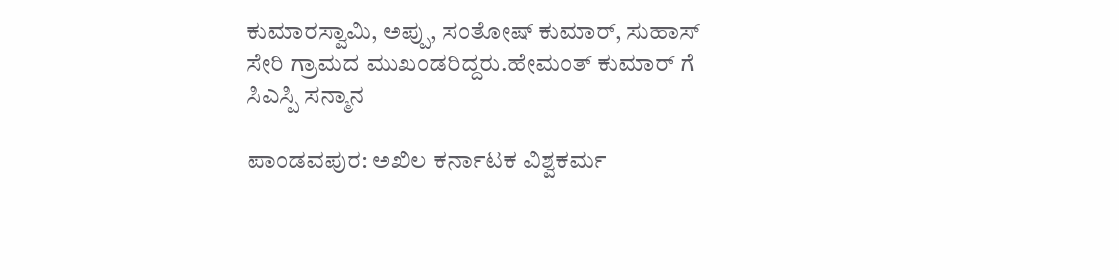ಕುಮಾರಸ್ವಾಮಿ, ಅಪ್ಪು, ಸಂತೋಷ್ ಕುಮಾರ್, ಸುಹಾಸ್ ಸೇರಿ ಗ್ರಾಮದ ಮುಖಂಡರಿದ್ದರು.ಹೇಮಂತ್ ಕುಮಾರ್ ಗೆ ಸಿಎಸ್ಪಿ ಸನ್ಮಾನ

ಪಾಂಡವಪುರ: ಅಖಿಲ ಕರ್ನಾಟಕ ವಿಶ್ವಕರ್ಮ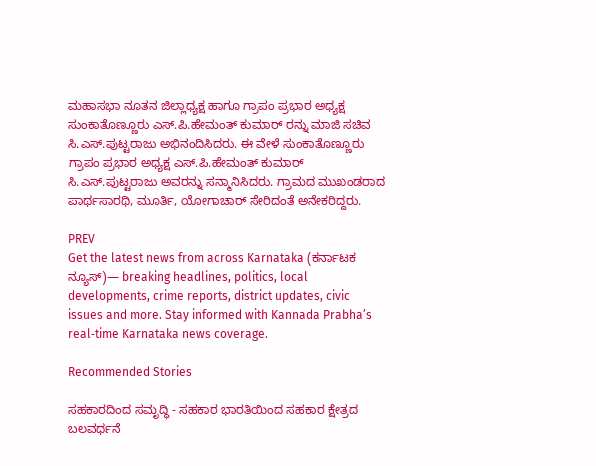ಮಹಾಸಭಾ ನೂತನ ಜಿಲ್ಲಾಧ್ಯಕ್ಷ ಹಾಗೂ ಗ್ರಾಪಂ ಪ್ರಭಾರ ಅಧ್ಯಕ್ಷ ಸುಂಕಾತೊಣ್ಣೂರು ಎಸ್.ಪಿ.ಹೇಮಂತ್ ಕುಮಾರ್ ರನ್ನು ಮಾಜಿ ಸಚಿವ ಸಿ.ಎಸ್.ಪುಟ್ಟರಾಜು ಅಭಿನಂದಿಸಿದರು. ಈ ವೇಳೆ ಸುಂಕಾತೊಣ್ಣೂರು ಗ್ರಾಪಂ ಪ್ರಭಾರ ಅಧ್ಯಕ್ಷ ಎಸ್.ಪಿ.ಹೇಮಂತ್ ಕುಮಾರ್ ಸಿ.ಎಸ್.ಪುಟ್ಟರಾಜು ಅವರನ್ನು ಸನ್ಮಾನಿಸಿದರು. ಗ್ರಾಮದ ಮುಖಂಡರಾದ ಪಾರ್ಥಸಾರಥಿ, ಮೂರ್ತಿ, ಯೋಗಾಚಾರ್ ಸೇರಿದಂತೆ ಅನೇಕರಿದ್ದರು.

PREV
Get the latest news from across Karnataka (ಕರ್ನಾಟಕ ನ್ಯೂಸ್)— breaking headlines, politics, local developments, crime reports, district updates, civic issues and more. Stay informed with Kannada Prabha’s real‑time Karnataka news coverage.

Recommended Stories

ಸಹಕಾರದಿಂದ ಸಮೃದ್ಧಿ - ಸಹಕಾರ ಭಾರತಿಯಿಂದ ಸಹಕಾರ ಕ್ಷೇತ್ರದ ಬಲವರ್ಧನೆ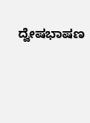ದ್ವೇಷಭಾಷಣ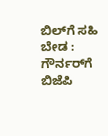ಬಿಲ್‌ಗೆ ಸಹಿ ಬೇಡ : ಗೌರ್ನರ್‌ಗೆ ಬಿಜೆಪಿ